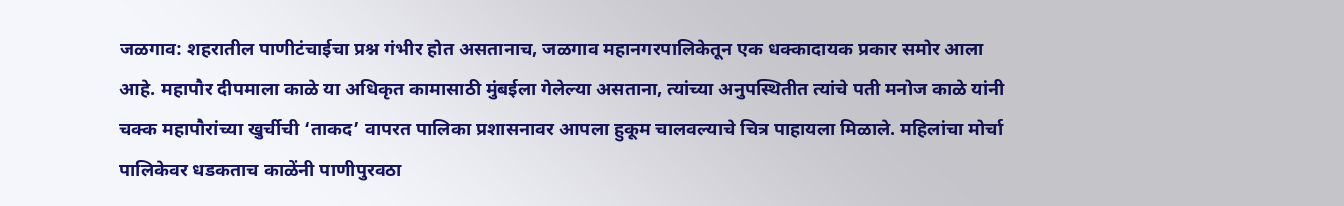जळगाव: शहरातील पाणीटंचाईचा प्रश्न गंभीर होत असतानाच, जळगाव महानगरपालिकेतून एक धक्कादायक प्रकार समोर आला आहे. महापौर दीपमाला काळे या अधिकृत कामासाठी मुंबईला गेलेल्या असताना, त्यांच्या अनुपस्थितीत त्यांचे पती मनोज काळे यांनी चक्क महापौरांच्या खुर्चीची ‘ताकद’ वापरत पालिका प्रशासनावर आपला हुकूम चालवल्याचे चित्र पाहायला मिळाले. महिलांचा मोर्चा पालिकेवर धडकताच काळेंनी पाणीपुरवठा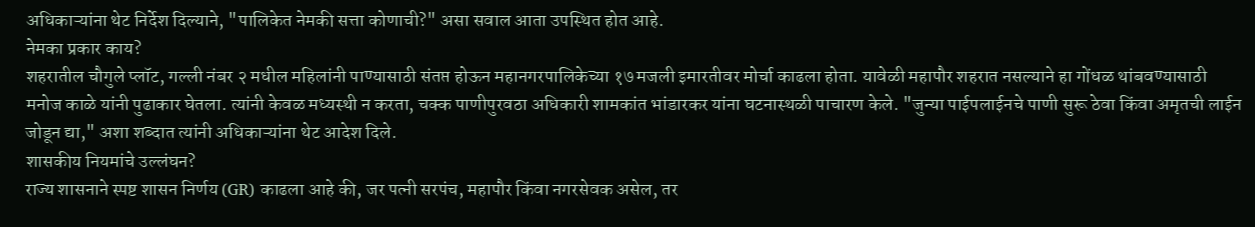अधिकाऱ्यांना थेट निर्देश दिल्याने, "पालिकेत नेमकी सत्ता कोणाची?" असा सवाल आता उपस्थित होत आहे.
नेमका प्रकार काय?
शहरातील चौगुले प्लॉट, गल्ली नंबर २ मधील महिलांनी पाण्यासाठी संतप्त होऊन महानगरपालिकेच्या १७ मजली इमारतीवर मोर्चा काढला होता. यावेळी महापौर शहरात नसल्याने हा गोंधळ थांबवण्यासाठी मनोज काळे यांनी पुढाकार घेतला. त्यांनी केवळ मध्यस्थी न करता, चक्क पाणीपुरवठा अधिकारी शामकांत भांडारकर यांना घटनास्थळी पाचारण केले. "जुन्या पाईपलाईनचे पाणी सुरू ठेवा किंवा अमृतची लाईन जोडून द्या," अशा शब्दात त्यांनी अधिकाऱ्यांना थेट आदेश दिले.
शासकीय नियमांचे उल्लंघन?
राज्य शासनाने स्पष्ट शासन निर्णय (GR) काढला आहे की, जर पत्नी सरपंच, महापौर किंवा नगरसेवक असेल, तर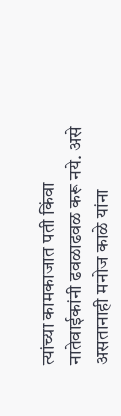त्यांच्या कामकाजात पती किंवा नातेवाईकांनी ढवळाढवळ करू नये. असे असतानाही मनोज काळे यांना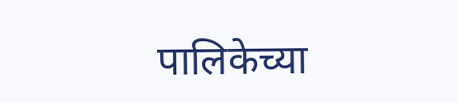पालिकेच्या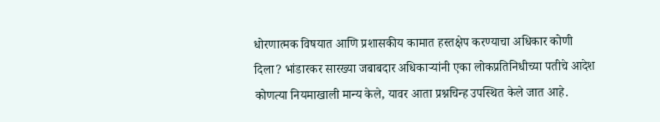धोरणात्मक विषयात आणि प्रशासकीय कामात हस्तक्षेप करण्याचा अधिकार कोणी दिला? भांडारकर सारख्या जबाबदार अधिकाऱ्यांनी एका लोकप्रतिनिधीच्या पतीचे आदेश कोणत्या नियमाखाली मान्य केले, यावर आता प्रश्नचिन्ह उपस्थित केले जात आहे.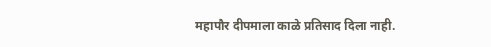महापौर दीपमाला काळे प्रतिसाद दिला नाही.